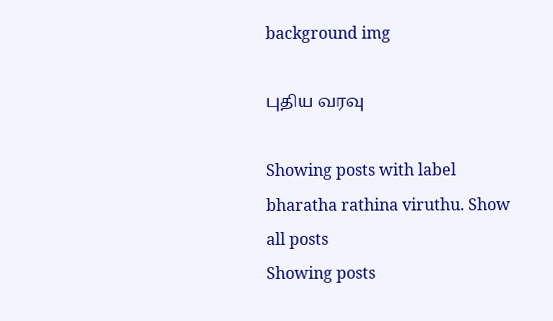background img

புதிய வரவு

Showing posts with label bharatha rathina viruthu. Show all posts
Showing posts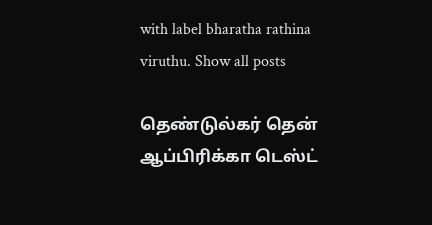with label bharatha rathina viruthu. Show all posts

தெண்டுல்கர் தென் ஆப்பிரிக்கா டெஸ்ட்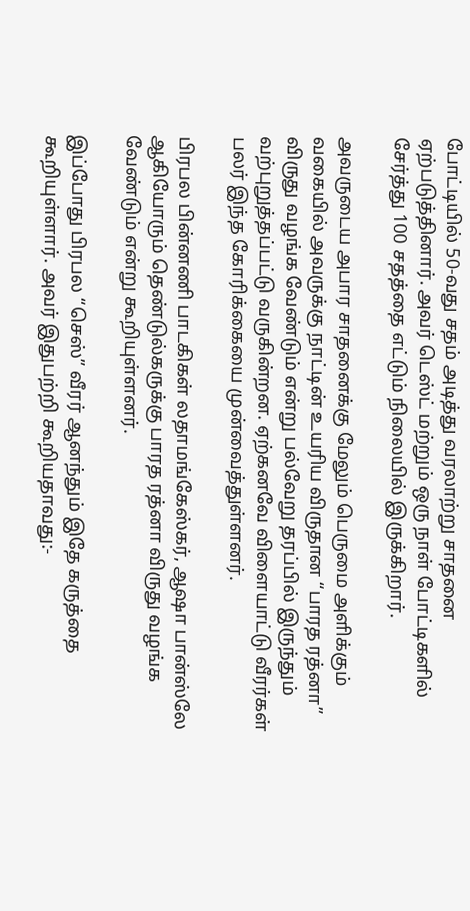போட்டியில் 50-வது சதம் அடித்து வரலாற்று சாதனை ஏற்படுத்தினார். அவர் டெஸ்ட் மற்றும் ஒரு நாள் போட்டிகளில் சேர்த்து 100 சதத்தை எட்டும் நிலையில் இருக்கிறார்.

அவருடைய அபார சாதனைக்கு மேலும் பெருமை அளிக்கும் வகையில் அவருக்கு நாட்டின் உயரிய விருதான “பாரத ரத்னா” விருது வழங்க வேண்டும் என்று பல்வேறு தரப்பில் இருந்தும் வற்புறுத்தப்பட்டு வருகின்றன. ஏற்கனவே விளையாட்டு வீரர்கள் பலர் இந்த கோரிக்கையை முன்வைத்துள்ளனர்.

பிரபல பின்னணி பாடகிகள் லதாமங்கேஸ்கர், ஆஷா பான்ஸ்லே ஆகியோரும் தெண்டுல்கருக்கு பாரத ரத்னா விருது வழங்க வேண்டும் என்று கூறியுள்ளனர்.

இப்போது பிரபல “செஸ்” வீரர் ஆனந்தும் இதே கருத்தை கூறியுள்ளார். அவர் இதுபற்றி கூறியதாவது:-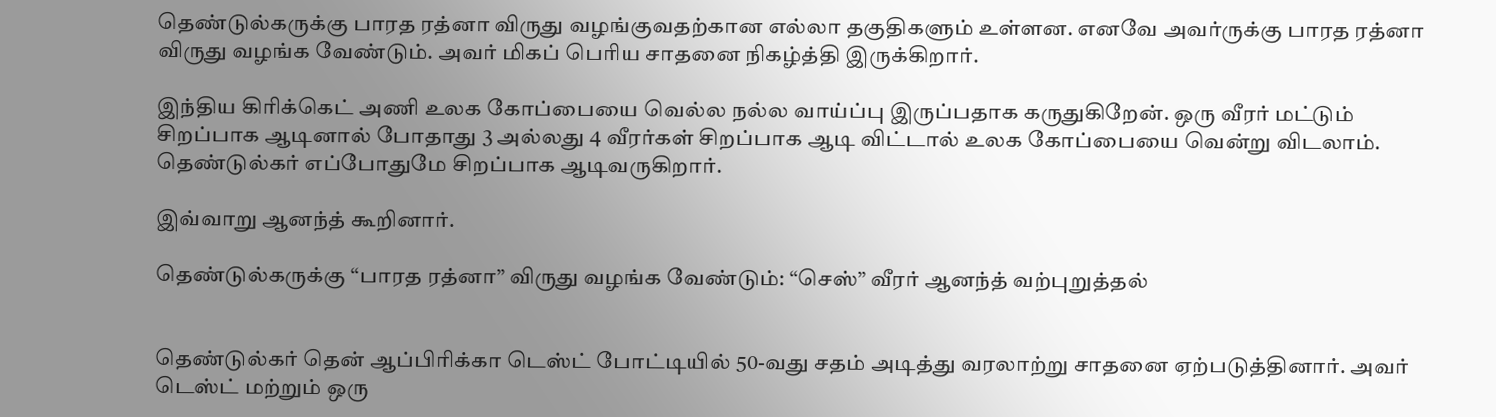தெண்டுல்கருக்கு பாரத ரத்னா விருது வழங்குவதற்கான எல்லா தகுதிகளும் உள்ளன. எனவே அவர்ருக்கு பாரத ரத்னா விருது வழங்க வேண்டும். அவர் மிகப் பெரிய சாதனை நிகழ்த்தி இருக்கிறார்.

இந்திய கிரிக்கெட் அணி உலக கோப்பையை வெல்ல நல்ல வாய்ப்பு இருப்பதாக கருதுகிறேன். ஒரு வீரர் மட்டும் சிறப்பாக ஆடினால் போதாது 3 அல்லது 4 வீரர்கள் சிறப்பாக ஆடி விட்டால் உலக கோப்பையை வென்று விடலாம். தெண்டுல்கர் எப்போதுமே சிறப்பாக ஆடிவருகிறார்.

இவ்வாறு ஆனந்த் கூறினார்.

தெண்டுல்கருக்கு “பாரத ரத்னா” விருது வழங்க வேண்டும்: “செஸ்” வீரர் ஆனந்த் வற்புறுத்தல்


தெண்டுல்கர் தென் ஆப்பிரிக்கா டெஸ்ட் போட்டியில் 50-வது சதம் அடித்து வரலாற்று சாதனை ஏற்படுத்தினார். அவர் டெஸ்ட் மற்றும் ஒரு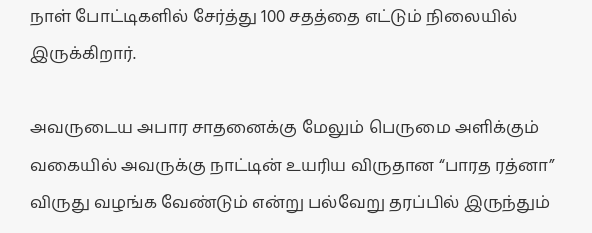நாள் போட்டிகளில் சேர்த்து 100 சதத்தை எட்டும் நிலையில் இருக்கிறார்.

அவருடைய அபார சாதனைக்கு மேலும் பெருமை அளிக்கும் வகையில் அவருக்கு நாட்டின் உயரிய விருதான “பாரத ரத்னா” விருது வழங்க வேண்டும் என்று பல்வேறு தரப்பில் இருந்தும்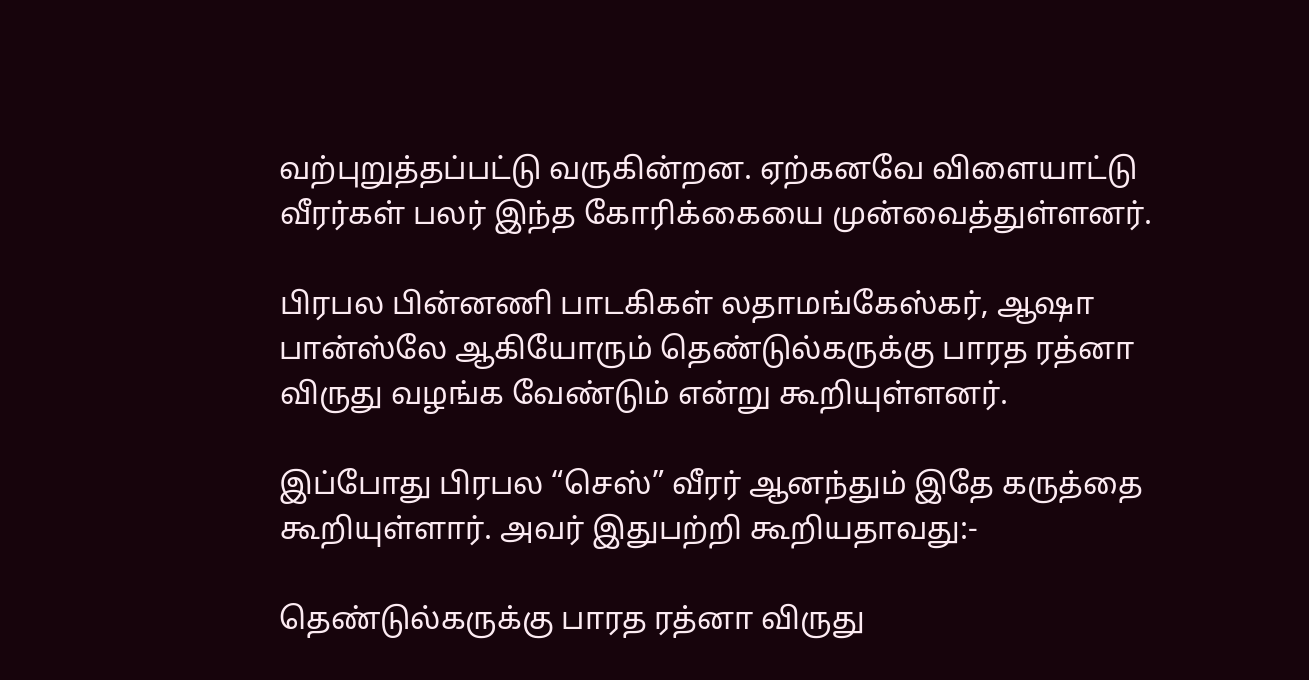வற்புறுத்தப்பட்டு வருகின்றன. ஏற்கனவே விளையாட்டு வீரர்கள் பலர் இந்த கோரிக்கையை முன்வைத்துள்ளனர்.

பிரபல பின்னணி பாடகிகள் லதாமங்கேஸ்கர், ஆஷா பான்ஸ்லே ஆகியோரும் தெண்டுல்கருக்கு பாரத ரத்னா விருது வழங்க வேண்டும் என்று கூறியுள்ளனர்.

இப்போது பிரபல “செஸ்” வீரர் ஆனந்தும் இதே கருத்தை கூறியுள்ளார். அவர் இதுபற்றி கூறியதாவது:-

தெண்டுல்கருக்கு பாரத ரத்னா விருது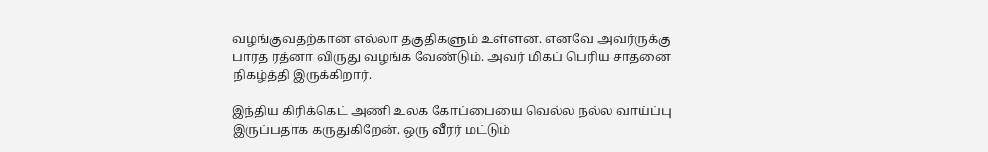வழங்குவதற்கான எல்லா தகுதிகளும் உள்ளன. எனவே அவர்ருக்கு பாரத ரத்னா விருது வழங்க வேண்டும். அவர் மிகப் பெரிய சாதனை நிகழ்த்தி இருக்கிறார்.

இந்திய கிரிக்கெட் அணி உலக கோப்பையை வெல்ல நல்ல வாய்ப்பு இருப்பதாக கருதுகிறேன். ஒரு வீரர் மட்டும்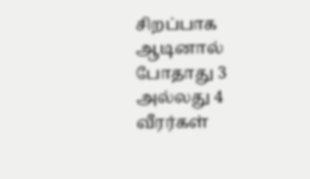சிறப்பாக ஆடினால் போதாது 3 அல்லது 4 வீரர்கள்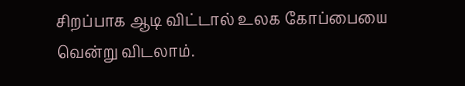சிறப்பாக ஆடி விட்டால் உலக கோப்பையை வென்று விடலாம்.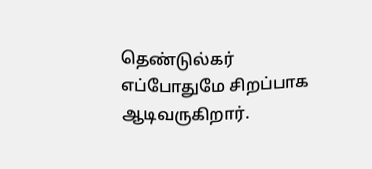தெண்டுல்கர் எப்போதுமே சிறப்பாக ஆடிவருகிறார்.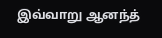இவ்வாறு ஆனந்த்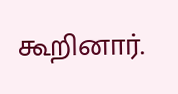கூறினார்.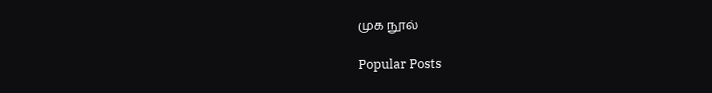முக நூல்

Popular Posts